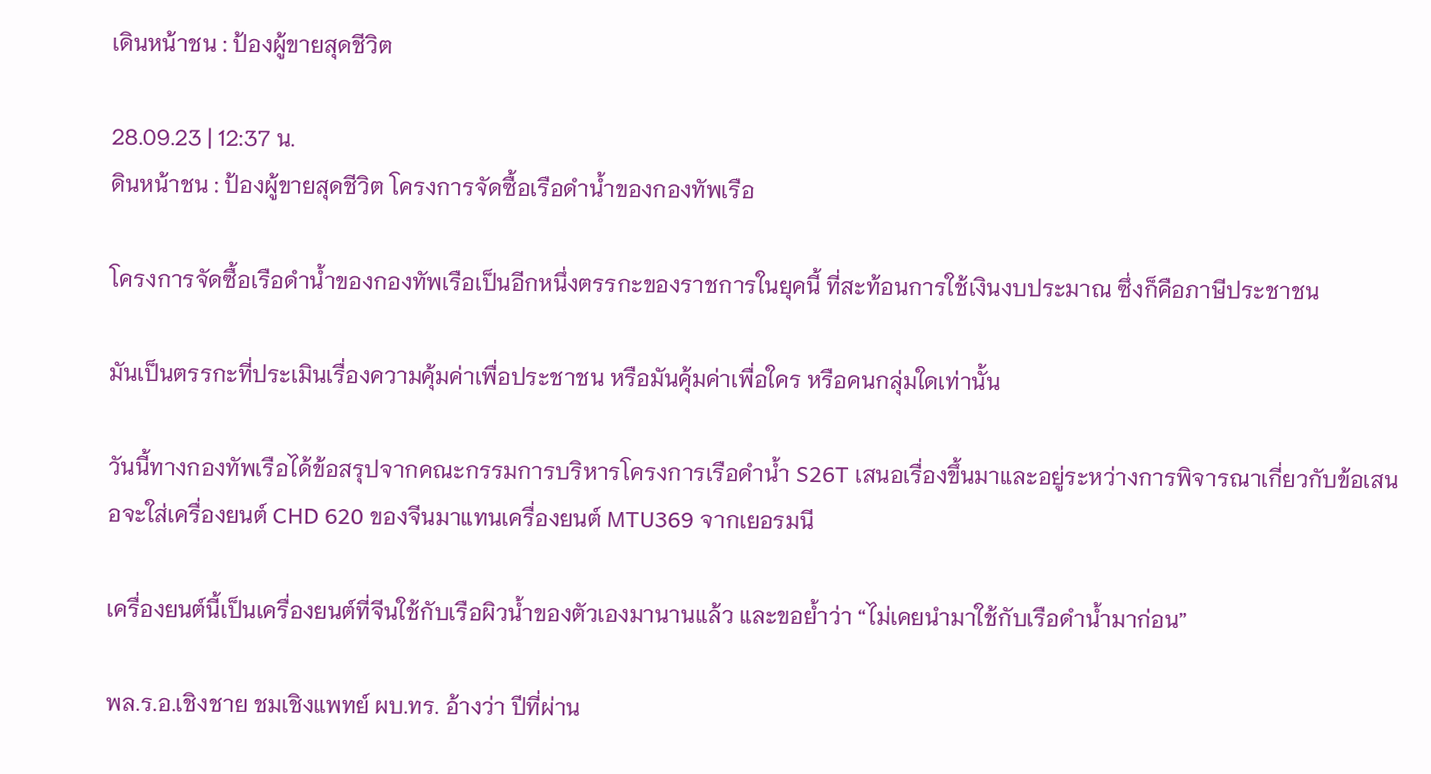เดินหน้าชน : ป้องผู้ขายสุดชีวิต

28.09.23 | 12:37 น.
ดินหน้าชน : ป้องผู้ขายสุดชีวิต โครงการจัดซื้อเรือดำน้ำของกองทัพเรือ

โครงการจัดซื้อเรือดำน้ำของกองทัพเรือเป็นอีกหนึ่งตรรกะของราชการในยุคนี้ ที่สะท้อนการใช้เงินงบประมาณ ซึ่งก็คือภาษีประชาชน

มันเป็นตรรกะที่ประเมินเรื่องความคุ้มค่าเพื่อประชาชน หรือมันคุ้มค่าเพื่อใคร หรือคนกลุ่มใดเท่านั้น

วันนี้ทางกองทัพเรือได้ข้อสรุปจากคณะกรรมการบริหารโครงการเรือดำน้ำ S26T เสนอเรื่องขึ้นมาและอยู่ระหว่างการพิจารณาเกี่ยวกับข้อเสนอจะใส่เครื่องยนต์ CHD 620 ของจีนมาแทนเครื่องยนต์ MTU369 จากเยอรมนี

เครื่องยนต์นี้เป็นเครื่องยนต์ที่จีนใช้กับเรือผิวน้ำของตัวเองมานานแล้ว และขอย้ำว่า “ไม่เคยนำมาใช้กับเรือดำน้ำมาก่อน”

พล.ร.อ.เชิงชาย ชมเชิงแพทย์ ผบ.ทร. อ้างว่า ปีที่ผ่าน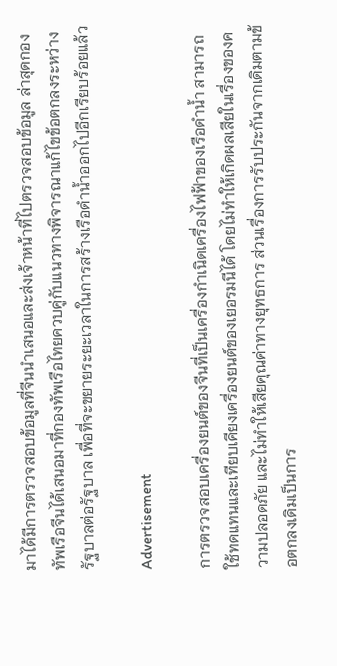มาได้มีการตรวจสอบข้อมูลที่จีนนำเสนอและส่งเจ้าหน้าที่ไปตรวจสอบข้อมูล ล่าสุดกองทัพเรือจีนได้เสนอมาที่กองทัพเรือไทยควบคู่กับแนวทางพิจารณาแก้ไขข้อตกลงระหว่างรัฐบาลต่อรัฐบาล เพื่อที่จะขยายระยะเวลาในการสร้างเรือดำน้ำออกไปอีกเรียบร้อยแล้ว

Advertisement

การตรวจสอบเครื่องยนต์ของจีนที่เป็นเครื่องกำเนิดเครื่องไฟฟ้าของเรือดำน้ำ สามารถใช้ทดแทนและเทียบเคียงเครื่องยนต์ของเยอรมนีได้ โดยไม่ทำให้เกิดผลเสียในเรื่องของความปลอดภัย และไม่ทำให้เสียคุณค่าทางยุทธการ ส่วนเรื่องการรับประกันจากเดิมตามข้อตกลงเดิมเป็นการ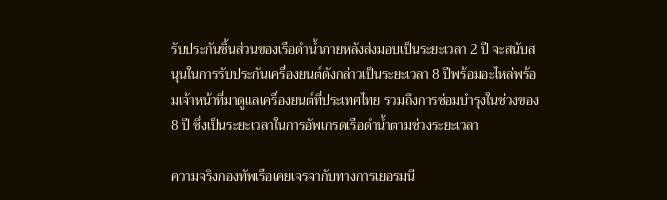รับประกันชิ้นส่วนของเรือดำน้ำภายหลังส่งมอบเป็นระยะเวลา 2 ปี จะสนับสนุนในการรับประกันเครื่องยนต์ดังกล่าวเป็นระยะเวลา 8 ปีพร้อมอะไหล่พร้อมเจ้าหน้าที่มาดูแลเครื่องยนต์ที่ประเทศไทย รวมถึงการซ่อมบำรุงในช่วงของ 8 ปี ซึ่งเป็นระยะเวลาในการอัพเกรดเรือดำน้ำตามช่วงระยะเวลา

ความจริงกองทัพเรือเคยเจรจากับทางการเยอรมนี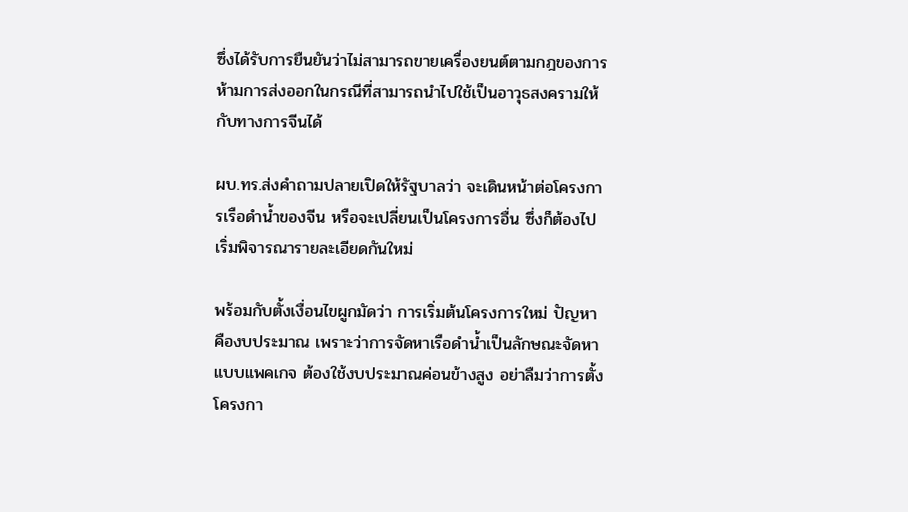ซึ่งได้รับการยืนยันว่าไม่สามารถขายเครื่องยนต์ตามกฎของการห้ามการส่งออกในกรณีที่สามารถนำไปใช้เป็นอาวุธสงครามให้กับทางการจีนได้

ผบ.ทร.ส่งคำถามปลายเปิดให้รัฐบาลว่า จะเดินหน้าต่อโครงการเรือดำน้ำของจีน หรือจะเปลี่ยนเป็นโครงการอื่น ซึ่งก็ต้องไปเริ่มพิจารณารายละเอียดกันใหม่

พร้อมกับตั้งเงื่อนไขผูกมัดว่า การเริ่มต้นโครงการใหม่ ปัญหาคืองบประมาณ เพราะว่าการจัดหาเรือดำน้ำเป็นลักษณะจัดหาแบบแพคเกจ ต้องใช้งบประมาณค่อนข้างสูง อย่าลืมว่าการตั้งโครงกา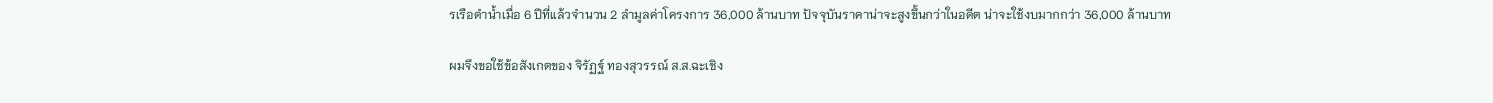รเรือดำน้ำเมื่อ 6 ปีที่แล้วจำนวน 2 ลำมูลค่าโครงการ 36,000 ล้านบาท ปัจจุบันราคาน่าจะสูงขึ้นกว่าในอดีต น่าจะใช้งบมากกว่า 36,000 ล้านบาท

ผมจึงขอใช้ข้อสังเกตของ จิรัฏฐ์ ทองสุวรรณ์ ส.ส.ฉะเชิง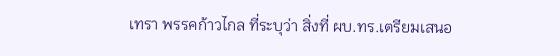เทรา พรรคก้าวไกล ที่ระบุว่า สิ่งที่ ผบ.ทร.เตรียมเสนอ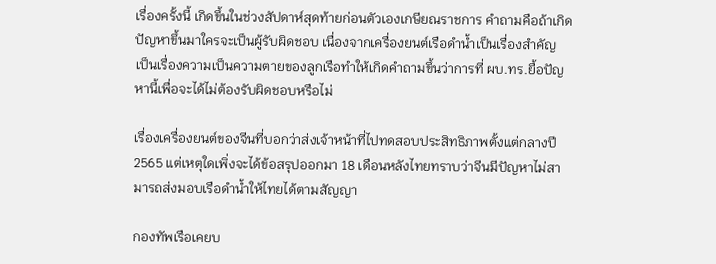เรื่องครั้งนี้ เกิดขึ้นในช่วงสัปดาห์สุดท้ายก่อนตัวเองเกษียณราชการ คำถามคือถ้าเกิดปัญหาขึ้นมาใครจะเป็นผู้รับผิดชอบ เนื่องจากเครื่องยนต์เรือดำน้ำเป็นเรื่องสำคัญ เป็นเรื่องความเป็นความตายของลูกเรือทำให้เกิดคำถามขึ้นว่าการที่ ผบ.ทร.ยื้อปัญหานี้เพื่อจะได้ไม่ต้องรับผิดชอบหรือไม่

เรื่องเครื่องยนต์ของจีนที่บอกว่าส่งเจ้าหน้าที่ไปทดสอบประสิทธิภาพตั้งแต่กลางปี 2565 แต่เหตุใดเพิ่งจะได้ข้อสรุปออกมา 18 เดือนหลังไทยทราบว่าจีนมีปัญหาไม่สามารถส่งมอบเรือดำน้ำให้ไทยได้ตามสัญญา

กองทัพเรือเคยบ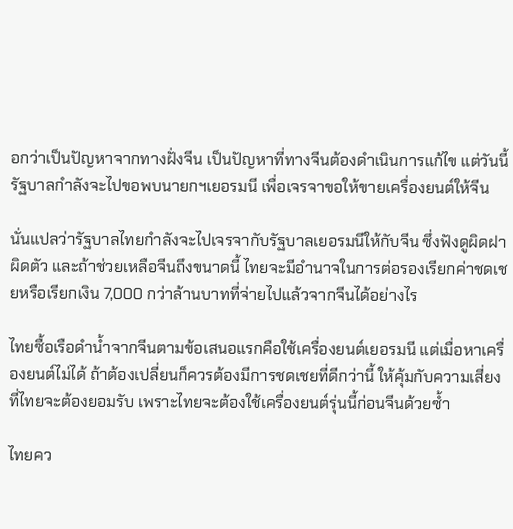อกว่าเป็นปัญหาจากทางฝั่งจีน เป็นปัญหาที่ทางจีนต้องดำเนินการแก้ไข แต่วันนี้รัฐบาลกำลังจะไปขอพบนายกฯเยอรมนี เพื่อเจรจาขอให้ขายเครื่องยนต์ให้จีน

นั่นแปลว่ารัฐบาลไทยกำลังจะไปเจรจากับรัฐบาลเยอรมนีให้กับจีน ซึ่งฟังดูผิดฝาผิดตัว และถ้าช่วยเหลือจีนถึงขนาดนี้ ไทยจะมีอำนาจในการต่อรองเรียกค่าชดเชยหรือเรียกเงิน 7,000 กว่าล้านบาทที่จ่ายไปแล้วจากจีนได้อย่างไร

ไทยซื้อเรือดำน้ำจากจีนตามข้อเสนอแรกคือใช้เครื่องยนต์เยอรมนี แต่เมื่อหาเครื่องยนต์ไม่ได้ ถ้าต้องเปลี่ยนก็ควรต้องมีการชดเชยที่ดีกว่านี้ ให้คุ้มกับความเสี่ยงที่ไทยจะต้องยอมรับ เพราะไทยจะต้องใช้เครื่องยนต์รุ่นนี้ก่อนจีนด้วยซ้ำ

ไทยคว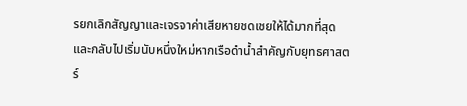รยกเลิกสัญญาและเจรจาค่าเสียหายชดเชยให้ได้มากที่สุด และกลับไปเริ่มนับหนึ่งใหม่หากเรือดำน้ำสำคัญกับยุทธศาสตร์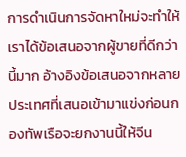การดำเนินการจัดหาใหม่จะทำให้เราได้ข้อเสนอจากผู้ขายที่ดีกว่านี้มาก อ้างอิงข้อเสนอจากหลายประเทศที่เสนอเข้ามาแข่งก่อนกองทัพเรือจะยกงานนี้ให้จีน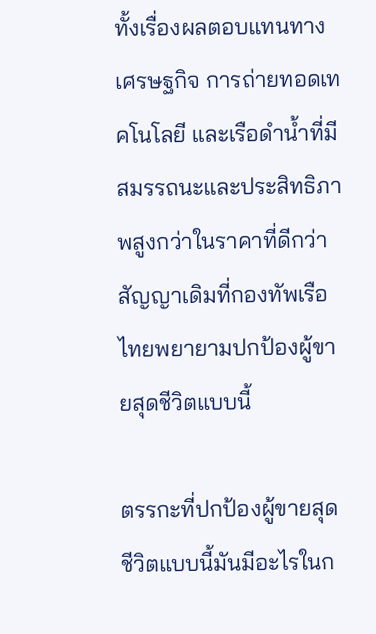ทั้งเรื่องผลตอบแทนทางเศรษฐกิจ การถ่ายทอดเทคโนโลยี และเรือดำน้ำที่มีสมรรถนะและประสิทธิภาพสูงกว่าในราคาที่ดีกว่าสัญญาเดิมที่กองทัพเรือไทยพยายามปกป้องผู้ขายสุดชีวิตแบบนี้

ตรรกะที่ปกป้องผู้ขายสุดชีวิตแบบนี้มันมีอะไรในก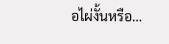อไผ่งั้นหรือ…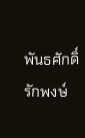พันธศักดิ์ รักพงษ์